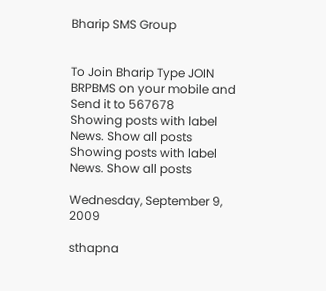Bharip SMS Group


To Join Bharip Type JOIN BRPBMS on your mobile and Send it to 567678
Showing posts with label News. Show all posts
Showing posts with label News. Show all posts

Wednesday, September 9, 2009

sthapna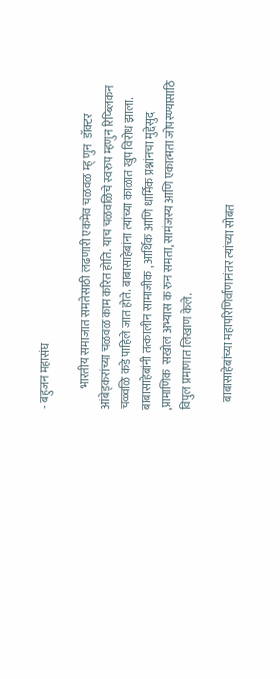- बहुजन महासंघ

         भारतीय समाजात समतेसाठी लढणारी एकमेव चळवळ म्ह् णुन  डॉक्टर  आंबेड्करांच्या चळवळ काम करित होति. याच चळवळिचे स्वरुप म्हणुन रिप्ब्लिकन चळ्वळि कडे पाहिले जात होते. बाबासाहेबांना त्यांच्या काळात खुप विरोध झाला. बाबासाहेबांनी तत्कालीन सामाजीक , आर्थिक आणि धार्मिक प्रश्नांनचा मुद्देसुद ,प्रामाणिक  सखोल अभ्यास क रुन समता, सामंजस्य आणि एकात्मता जोपस्ण्यासाठि विपुल प्रमाणात लिखाण केले.

    बाबासाहेबांच्या महापरिणिर्वाणानंतर त्यांच्या सोबत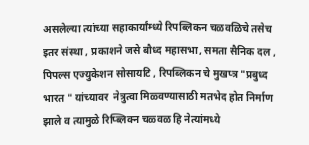असलेल्या त्यांच्या सहाकार्यांम्ध्ये रिपब्लिकन चळवळिचे तसेच इतर संस्था , प्रकाशने जसे बौध्द महासभा, समता सैनिक दल , पिपल्स एज्युकेशन सोसायटि , रिपब्लिकन चे मुखप्त्र "प्रबुध्द भारत " यांच्यावर  नेत्रुत्वा मिळ्वण्यासाठी मतभेद होत निर्माण झाले व त्यामुळे रिप्ब्लिक्न चळ्वळ हि नेत्यांमध्ये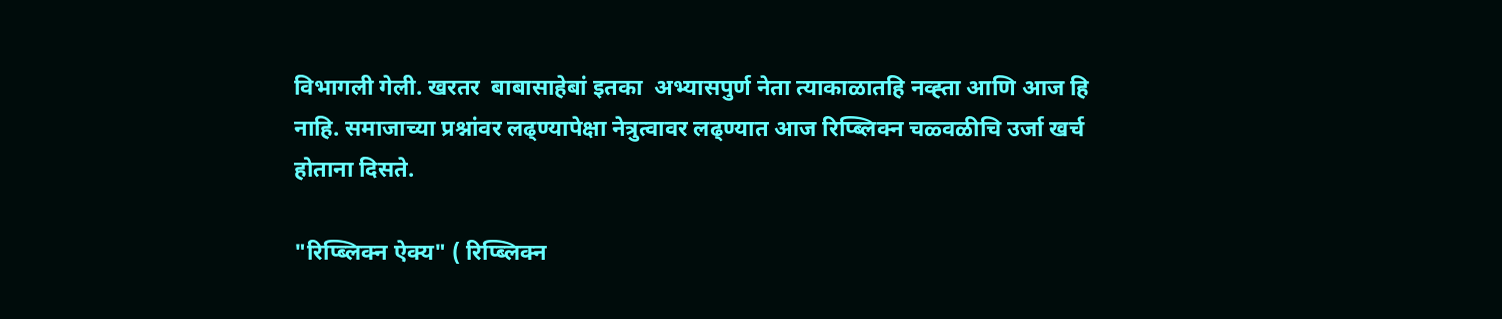विभागली गेली. खरतर  बाबासाहेबां इतका  अभ्यासपुर्ण नेता त्याकाळातहि नव्ह्ता आणि आज हि नाहि. समाजाच्या प्रश्नांवर लढ्ण्यापेक्षा नेत्रुत्वावर लढ्ण्यात आज रिप्ब्लिक्न चळ्वळीचि उर्जा खर्च होताना दिसते.

"रिप्ब्लिक्न ऐक्य" ( रिप्ब्लिक्न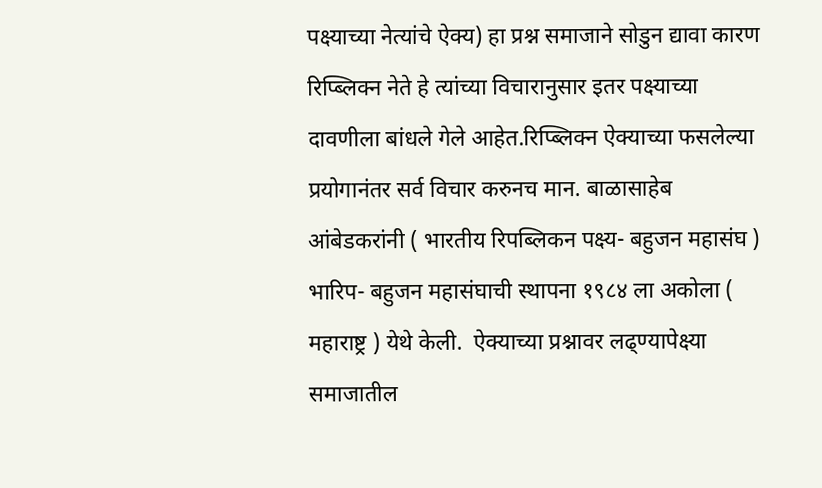पक्ष्याच्या नेत्यांचे ऐक्य) हा प्रश्न समाजाने सोडुन द्यावा कारण रिप्ब्लिक्न नेते हे त्यांच्या विचारानुसार इतर पक्ष्याच्या दावणीला बांधले गेले आहेत.रिप्ब्लिक्न ऐक्याच्या फसलेल्या प्रयोगानंतर सर्व विचार करुनच मान. बाळासाहेब आंबेडकरांनी ( भारतीय रिपब्लिकन पक्ष्य- बहुजन महासंघ ) भारिप- बहुजन महासंघाची स्थापना १९८४ ला अकोला ( महाराष्ट्र ) येथे केली.  ऐक्याच्या प्रश्नावर लढ्ण्यापेक्ष्या समाजातील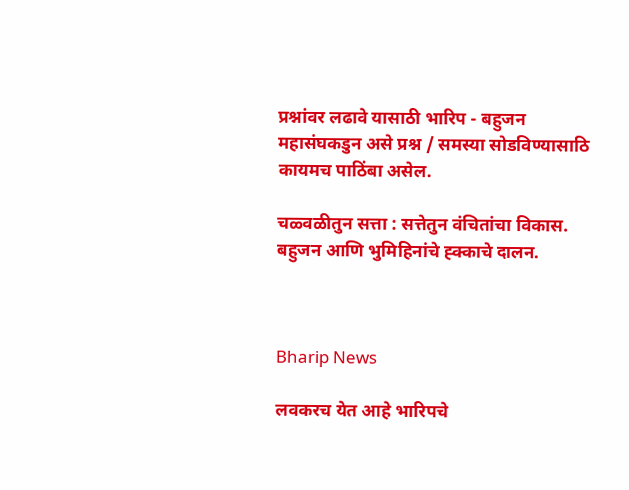प्रश्नांवर लढावे यासाठी भारिप - बहुजन महासंघकडुन असे प्रश्न / समस्या सोडविण्यासाठि कायमच पाठिंबा असेल.

चळ्वळीतुन सत्ता : सत्तेतुन वंचितांचा विकास.
बहुजन आणि भुमिहिनांचे ह्क्काचे दालन.



Bharip News

लवकरच येत आहे भारिपचे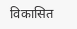विकासित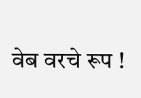वेब वरचे रूप !